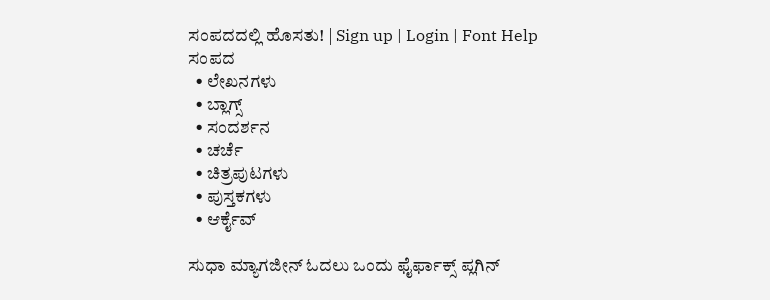ಸಂಪದದಲ್ಲಿ ಹೊಸತು! | Sign up | Login | Font Help
ಸಂಪದ
  • ಲೇಖನಗಳು
  • ಬ್ಲಾಗ್ಸ್
  • ಸಂದರ್ಶನ
  • ಚರ್ಚೆ
  • ಚಿತ್ರಪುಟಗಳು
  • ಪುಸ್ತಕಗಳು
  • ಆರ್ಕೈವ್

ಸುಧಾ ಮ್ಯಾಗಜೀನ್ ಓದಲು ಒಂದು ಫೈರ್ಫಾಕ್ಸ್ ಪ್ಲಗಿನ್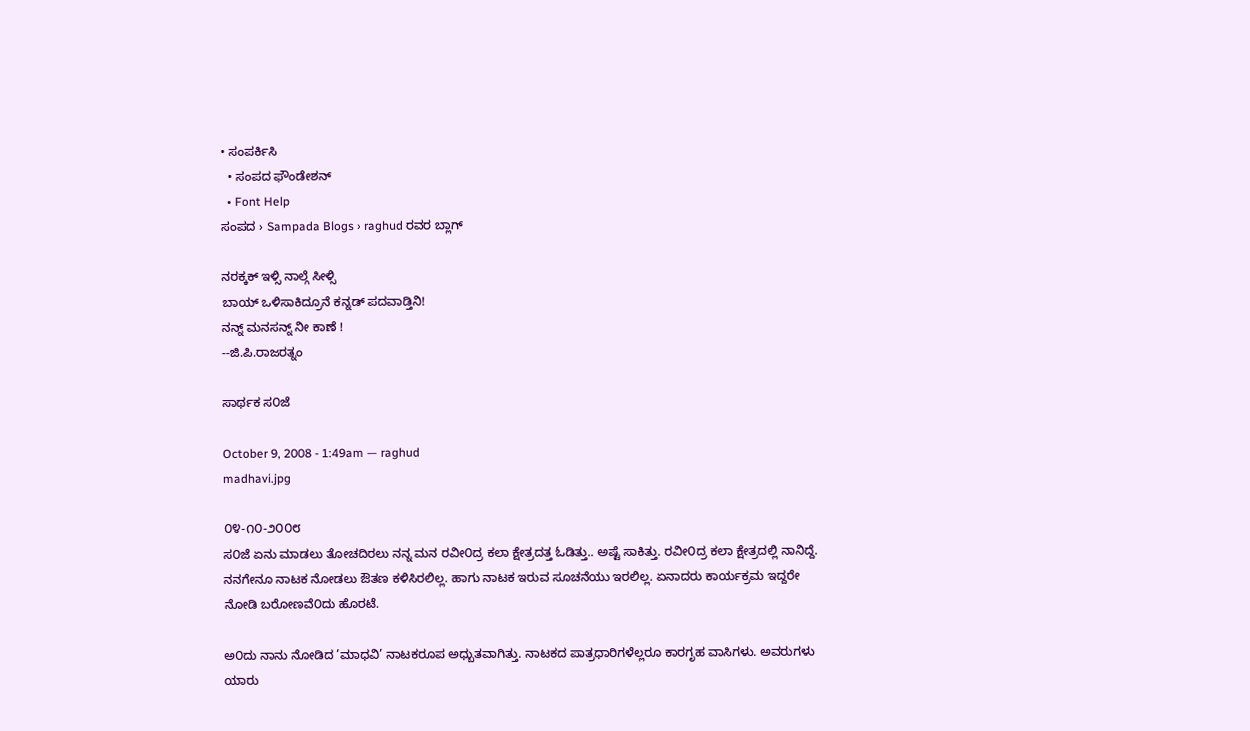• ಸಂಪರ್ಕಿಸಿ
  • ಸಂಪದ ಫೌಂಡೇಶನ್
  • Font Help
ಸಂಪದ › Sampada Blogs › raghud ರವರ ಬ್ಲಾಗ್

ನರಕ್ಕಕ್ ಇಳ್ಸಿ ನಾಲ್ಗೆ ಸೀಳ್ಸಿ
ಬಾಯ್ ಒಳಿಸಾಕಿದ್ರೂನೆ ಕನ್ನಡ್ ಪದವಾಡ್ತಿನಿ!
ನನ್ನ್ ಮನಸನ್ನ್ ನೀ ಕಾಣೆ !
--ಜಿ.ಪಿ.ರಾಜರತ್ನಂ

ಸಾರ್ಥಕ ಸ೦ಜೆ

October 9, 2008 - 1:49am — raghud
madhavi.jpg

೦೪-೧೦-೨೦೦೮
ಸ೦ಜೆ ಏನು ಮಾಡಲು ತೋಚದಿರಲು ನನ್ನ ಮನ ರವೀ೦ದ್ರ ಕಲಾ ಕ್ಷೇತ್ರದತ್ತ ಓಡಿತ್ತು.. ಅಷ್ಟೆ ಸಾಕಿತ್ತು. ರವೀ೦ದ್ರ ಕಲಾ ಕ್ಷೇತ್ರದಲ್ಲಿ ನಾನಿದ್ದೆ. ನನಗೇನೂ ನಾಟಕ ನೋಡಲು ಔತಣ ಕಳಿಸಿರಲಿಲ್ಲ. ಹಾಗು ನಾಟಕ ಇರುವ ಸೂಚನೆಯು ಇರಲಿಲ್ಲ. ಏನಾದರು ಕಾರ್ಯಕ್ರಮ ಇದ್ದರೇ ನೋಡಿ ಬರೋಣವೆ೦ದು ಹೊರಟೆ.

ಅ೦ದು ನಾನು ನೋಡಿದ ’ಮಾಧವಿ’ ನಾಟಕರೂಪ ಅಧ್ಬುತವಾಗಿತ್ತು. ನಾಟಕದ ಪಾತ್ರಧಾರಿಗಳೆಲ್ಲರೂ ಕಾರಗೃಹ ವಾಸಿಗಳು. ಅವರುಗಳು ಯಾರು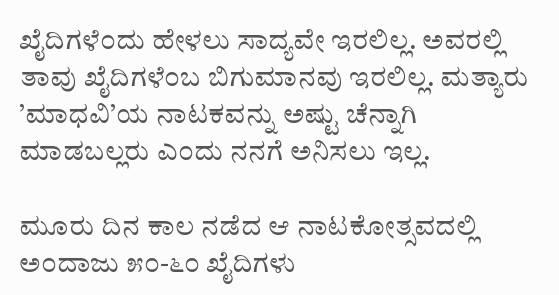ಖೈದಿಗಳೆ೦ದು ಹೇಳಲು ಸಾದ್ಯವೇ ಇರಲಿಲ್ಲ. ಅವರಲ್ಲಿ ತಾವು ಖೈದಿಗಳೆ೦ಬ ಬಿಗುಮಾನವು ಇರಲಿಲ್ಲ. ಮತ್ಯಾರು ’ಮಾಧವಿ’ಯ ನಾಟಕವನ್ನು ಅಷ್ಟು ಚೆನ್ನಾಗಿ ಮಾಡಬಲ್ಲರು ಎ೦ದು ನನಗೆ ಅನಿಸಲು ಇಲ್ಲ.

ಮೂರು ದಿನ ಕಾಲ ನಡೆದ ಆ ನಾಟಕೋತ್ಸವದಲ್ಲಿ ಅ೦ದಾಜು ೫೦-೬೦ ಖೈದಿಗಳು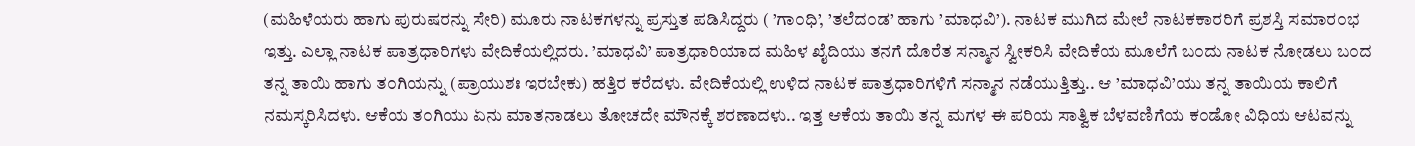(ಮಹಿಳೆಯರು ಹಾಗು ಪುರುಷರನ್ನು ಸೇರಿ) ಮೂರು ನಾಟಕಗಳನ್ನು ಪ್ರಸ್ತುತ ಪಡಿಸಿದ್ದರು ( ’ಗಾ೦ಧಿ’, ’ತಲೆದ೦ಡ’ ಹಾಗು ’ಮಾಧವಿ’). ನಾಟಕ ಮುಗಿದ ಮೇಲೆ ನಾಟಕಕಾರರಿಗೆ ಪ್ರಶಸ್ತಿ ಸಮಾರ೦ಭ ಇತ್ತು. ಎಲ್ಲಾ ನಾಟಕ ಪಾತ್ರಧಾರಿಗಳು ವೇದಿಕೆಯಲ್ಲಿದರು. ’ಮಾಧವಿ’ ಪಾತ್ರಧಾರಿಯಾದ ಮಹಿಳ ಖೈದಿಯು ತನಗೆ ದೊರೆತ ಸನ್ಮಾನ ಸ್ವೀಕರಿಸಿ ವೇದಿಕೆಯ ಮೂಲೆಗೆ ಬ೦ದು ನಾಟಕ ನೋಡಲು ಬ೦ದ ತನ್ನ ತಾಯಿ ಹಾಗು ತ೦ಗಿಯನ್ನು (ಪ್ರಾಯುಶಃ ಇರಬೇಕು) ಹತ್ತಿರ ಕರೆದಳು. ವೇದಿಕೆಯಲ್ಲಿ ಉಳಿದ ನಾಟಕ ಪಾತ್ರಧಾರಿಗಳಿಗೆ ಸನ್ಮಾನ ನಡೆಯುತ್ತಿತ್ತು.. ಆ ’ಮಾಧವಿ’ಯು ತನ್ನ ತಾಯಿಯ ಕಾಲಿಗೆ ನಮಸ್ಕರಿಸಿದಳು. ಆಕೆಯ ತ೦ಗಿಯು ಏನು ಮಾತನಾಡಲು ತೋಚದೇ ಮೌನಕ್ಕೆ ಶರಣಾದಳು.. ಇತ್ತ ಆಕೆಯ ತಾಯಿ ತನ್ನ ಮಗಳ ಈ ಪರಿಯ ಸಾತ್ವಿಕ ಬೆಳವಣಿಗೆಯ ಕ೦ಡೋ ವಿಧಿಯ ಆಟವನ್ನು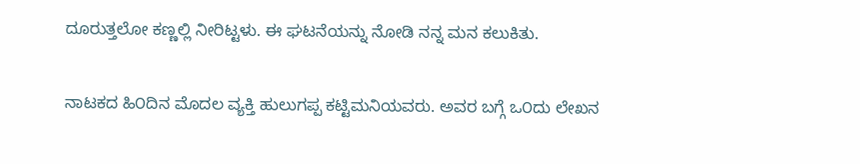ದೂರುತ್ತಲೋ ಕಣ್ಣಲ್ಲಿ ನೀರಿಟ್ಟಳು. ಈ ಘಟನೆಯನ್ನು ನೋಡಿ ನನ್ನ ಮನ ಕಲುಕಿತು.

ನಾಟಕದ ಹಿ೦ದಿನ ಮೊದಲ ವ್ಯಕ್ತಿ ಹುಲುಗಪ್ಪ ಕಟ್ಟಿಮನಿಯವರು. ಅವರ ಬಗ್ಗೆ ಒ೦ದು ಲೇಖನ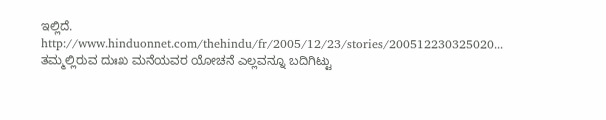ಇಲ್ಲಿದೆ. http://www.hinduonnet.com/thehindu/fr/2005/12/23/stories/200512230325020...
ತಮ್ಮಲ್ಲಿರುವ ದುಃಖ ಮನೆಯವರ ಯೋಚನೆ ಎಲ್ಲವನ್ನೂ ಬದಿಗಿಟ್ಟು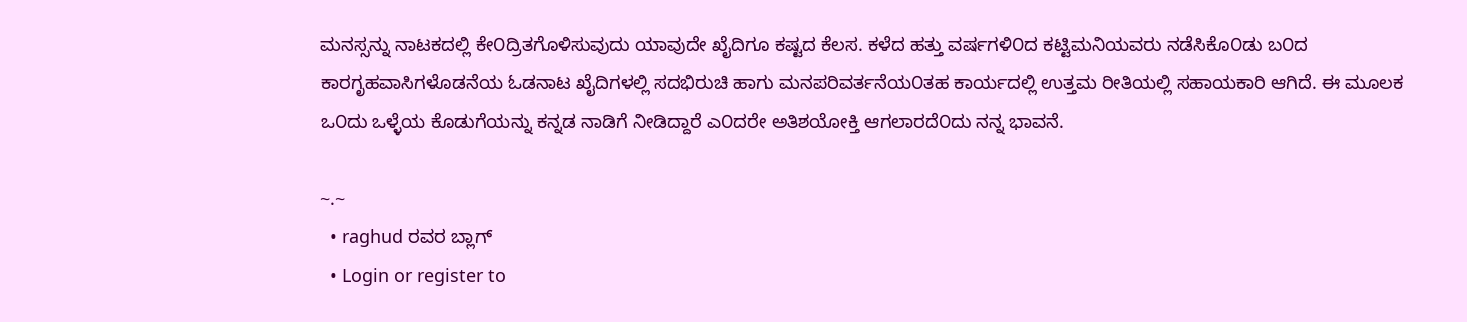ಮನಸ್ಸನ್ನು ನಾಟಕದಲ್ಲಿ ಕೇ೦ದ್ರಿತಗೊಳಿಸುವುದು ಯಾವುದೇ ಖೈದಿಗೂ ಕಷ್ಟದ ಕೆಲಸ. ಕಳೆದ ಹತ್ತು ವರ್ಷಗಳಿ೦ದ ಕಟ್ಟಿಮನಿಯವರು ನಡೆಸಿಕೊ೦ಡು ಬ೦ದ ಕಾರಗೃಹವಾಸಿಗಳೊಡನೆಯ ಓಡನಾಟ ಖೈದಿಗಳಲ್ಲಿ ಸದಭಿರುಚಿ ಹಾಗು ಮನಪರಿವರ್ತನೆಯ೦ತಹ ಕಾರ್ಯದಲ್ಲಿ ಉತ್ತಮ ರೀತಿಯಲ್ಲಿ ಸಹಾಯಕಾರಿ ಆಗಿದೆ. ಈ ಮೂಲಕ ಒ೦ದು ಒಳ್ಳೆಯ ಕೊಡುಗೆಯನ್ನು ಕನ್ನಡ ನಾಡಿಗೆ ನೀಡಿದ್ದಾರೆ ಎ೦ದರೇ ಅತಿಶಯೋಕ್ತಿ ಆಗಲಾರದೆ೦ದು ನನ್ನ ಭಾವನೆ.

~.~
  • raghud ರವರ ಬ್ಲಾಗ್
  • Login or register to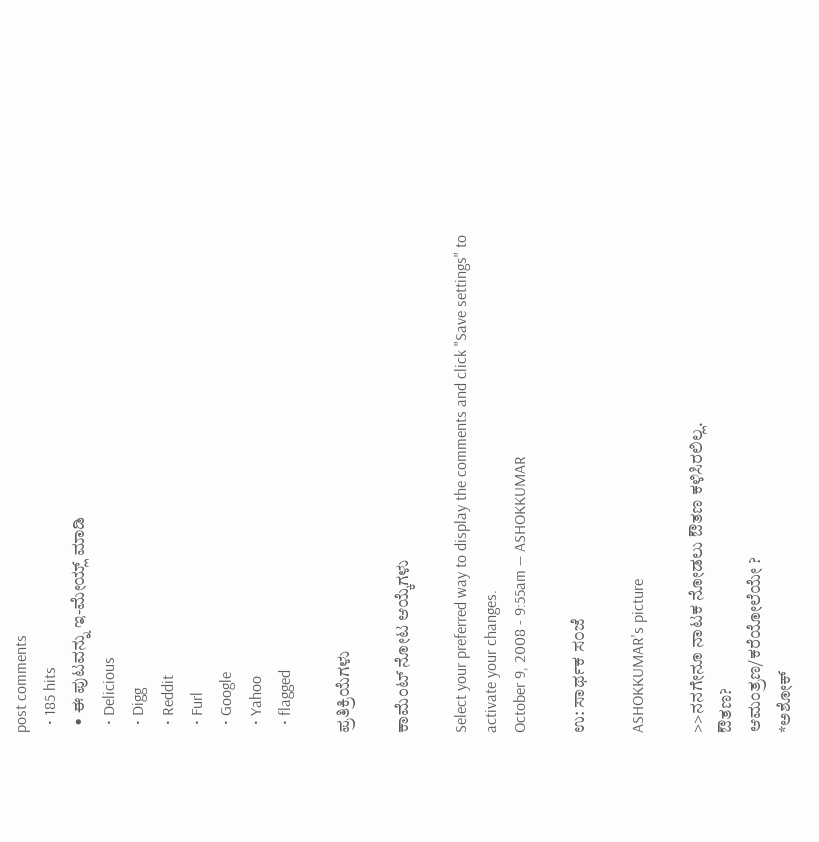post comments
  • 185 hits
  • ಈ ಪುಟವನ್ನು ಇ-ಮೇಯ್ಲ್ ಮಾಡಿ
  • Delicious
  • Digg
  • Reddit
  • Furl
  • Google
  • Yahoo
  • flagged

ಪ್ರತಿಕ್ರಿಯೆಗಳು

ಕಾಮೆಂಟ್ ನೋಟ ಆಯ್ಕೆಗಳು

Select your preferred way to display the comments and click "Save settings" to activate your changes.
October 9, 2008 - 9:55am — ASHOKKUMAR

ಉ: ಸಾರ್ಥಕ ಸ೦ಜೆ

ASHOKKUMAR's picture

>>ನನಗೇನೂ ನಾಟಕ ನೋಡಲು ಔತಣ ಕಳಿಸಿರಲಿಲ್ಲ.
ಔತಣ?
ಆಮಂತ್ರಣ/ಕರೆಯೋಲೆಯೇ ?
*ಅಶೋಕ್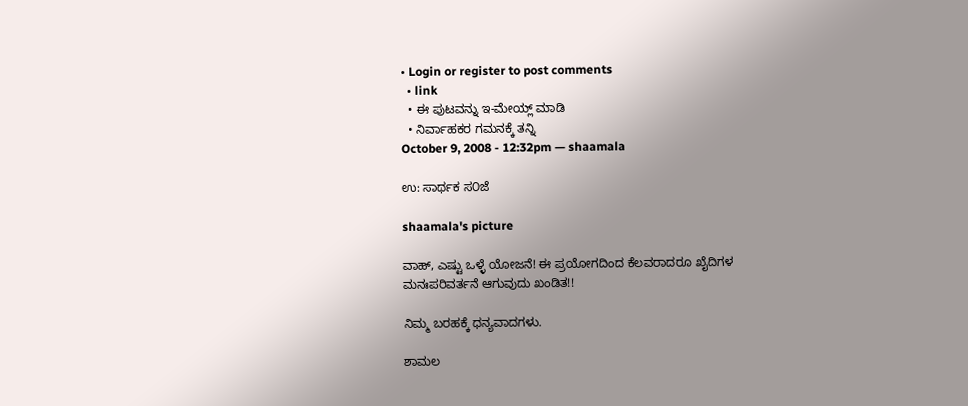• Login or register to post comments
  • link
  • ಈ ಪುಟವನ್ನು ಇ-ಮೇಯ್ಲ್ ಮಾಡಿ
  • ನಿರ್ವಾಹಕರ ಗಮನಕ್ಕೆ ತನ್ನಿ
October 9, 2008 - 12:32pm — shaamala

ಉ: ಸಾರ್ಥಕ ಸ೦ಜೆ

shaamala's picture

ವಾಹ್, ಎಷ್ಟು ಒಳ್ಳೆ ಯೋಜನೆ! ಈ ಪ್ರಯೋಗದಿಂದ ಕೆಲವರಾದರೂ ಖೈದಿಗಳ ಮನಃಪರಿವರ್ತನೆ ಆಗುವುದು ಖಂಡಿತ!!

ನಿಮ್ಮ ಬರಹಕ್ಕೆ ಧನ್ಯವಾದಗಳು.

ಶಾಮಲ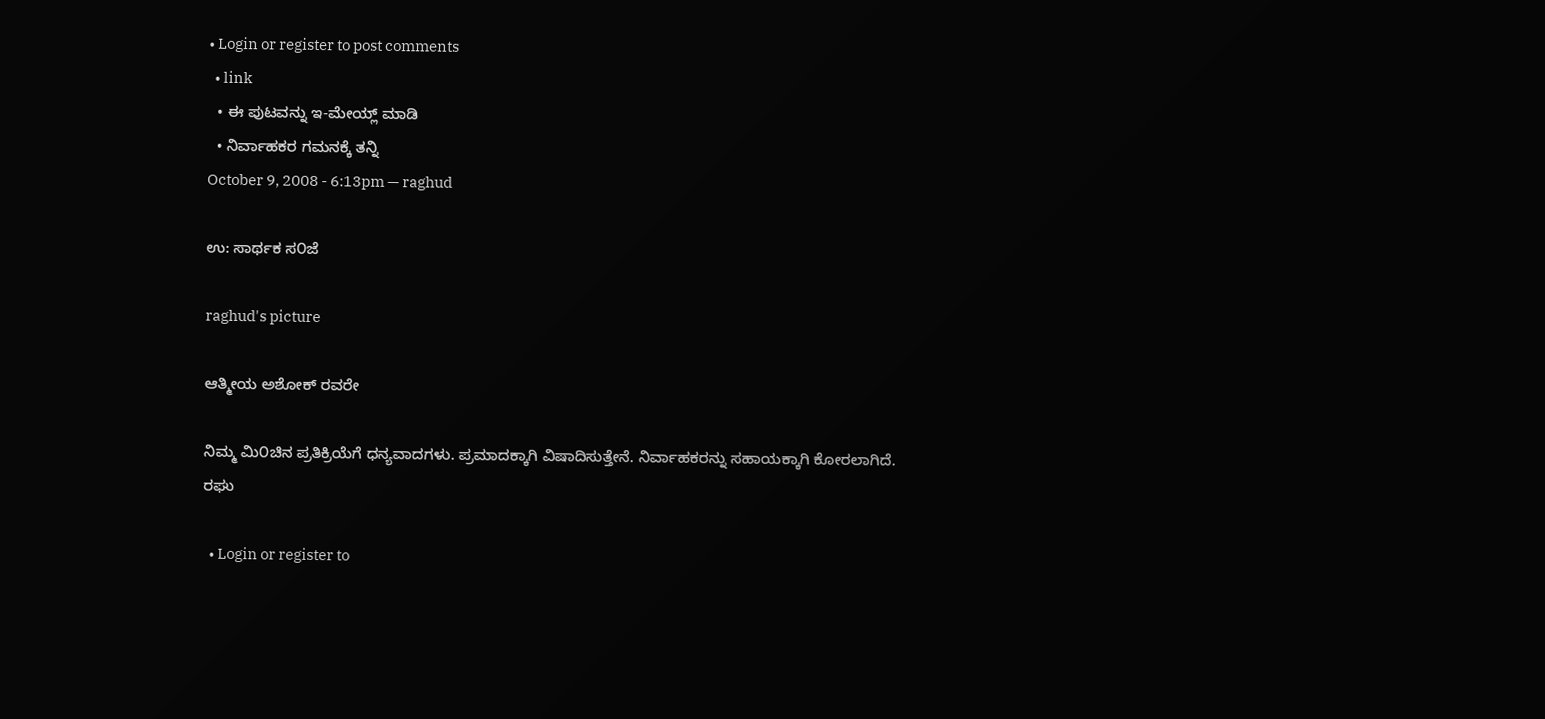• Login or register to post comments
  • link
  • ಈ ಪುಟವನ್ನು ಇ-ಮೇಯ್ಲ್ ಮಾಡಿ
  • ನಿರ್ವಾಹಕರ ಗಮನಕ್ಕೆ ತನ್ನಿ
October 9, 2008 - 6:13pm — raghud

ಉ: ಸಾರ್ಥಕ ಸ೦ಜೆ

raghud's picture

ಆತ್ಮೀಯ ಅಶೋಕ್ ರವರೇ

ನಿಮ್ಮ ಮಿ೦ಚಿನ ಪ್ರತಿಕ್ರಿಯೆಗೆ ಧನ್ಯವಾದಗಳು. ಪ್ರಮಾದಕ್ಕಾಗಿ ವಿಷಾದಿಸುತ್ತೇನೆ. ನಿರ್ವಾಹಕರನ್ನು ಸಹಾಯಕ್ಕಾಗಿ ಕೋರಲಾಗಿದೆ.
ರಘು

  • Login or register to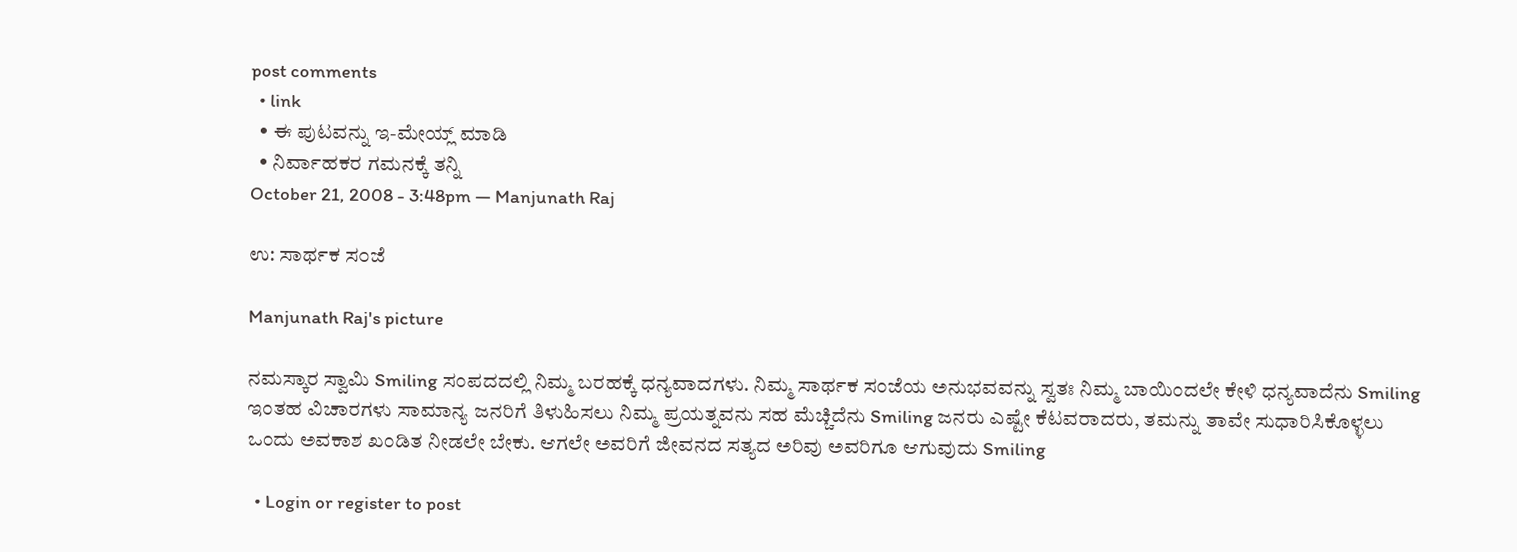post comments
  • link
  • ಈ ಪುಟವನ್ನು ಇ-ಮೇಯ್ಲ್ ಮಾಡಿ
  • ನಿರ್ವಾಹಕರ ಗಮನಕ್ಕೆ ತನ್ನಿ
October 21, 2008 - 3:48pm — Manjunath Raj

ಉ: ಸಾರ್ಥಕ ಸ೦ಜೆ

Manjunath Raj's picture

ನಮಸ್ಕಾರ ಸ್ವಾಮಿ Smiling ಸಂಪದದಲ್ಲಿ ನಿಮ್ಮ ಬರಹಕ್ಕೆ ಧನ್ಯವಾದಗಳು. ನಿಮ್ಮ ಸಾರ್ಥಕ ಸಂಜೆಯ ಅನುಭವವನ್ನು ಸ್ವತಃ ನಿಮ್ಮ ಬಾಯಿಂದಲೇ ಕೇಳಿ ಧನ್ಯವಾದೆನು Smiling ಇಂತಹ ವಿಚಾರಗಳು ಸಾಮಾನ್ಯ ಜನರಿಗೆ ತಿಳುಹಿಸಲು ನಿಮ್ಮ ಪ್ರಯತ್ನವನು ಸಹ ಮೆಚ್ಚಿದೆನು Smiling ಜನರು ಎಷ್ಟೇ ಕೆಟವರಾದರು, ತಮನ್ನು ತಾವೇ ಸುಧಾರಿಸಿಕೊಳ್ಳಲು ಒಂದು ಅವಕಾಶ ಖಂಡಿತ ನೀಡಲೇ ಬೇಕು. ಆಗಲೇ ಅವರಿಗೆ ಜೀವನದ ಸತ್ಯದ ಅರಿವು ಅವರಿಗೂ ಆಗುವುದು Smiling

  • Login or register to post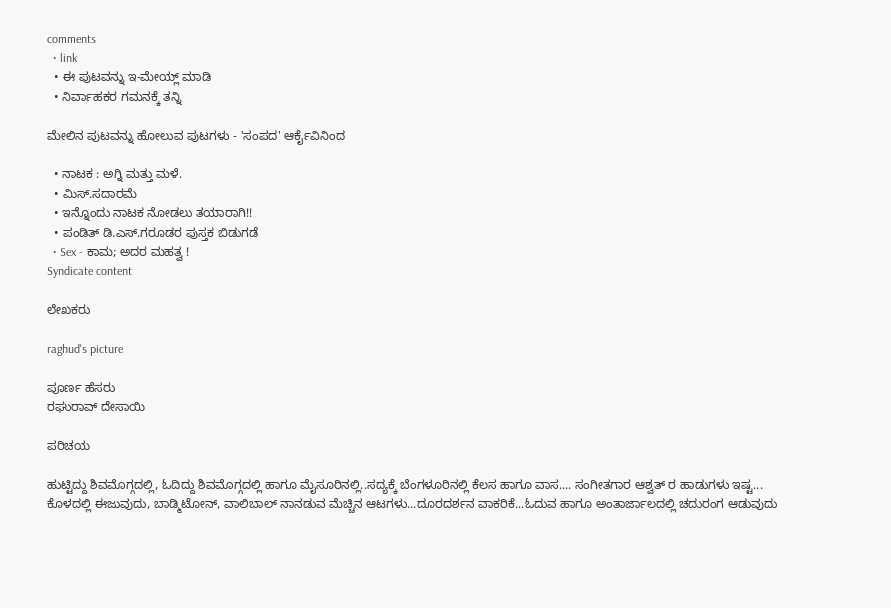comments
  • link
  • ಈ ಪುಟವನ್ನು ಇ-ಮೇಯ್ಲ್ ಮಾಡಿ
  • ನಿರ್ವಾಹಕರ ಗಮನಕ್ಕೆ ತನ್ನಿ

ಮೇಲಿನ ಪುಟವನ್ನು ಹೋಲುವ ಪುಟಗಳು - 'ಸಂಪದ' ಆರ್ಕೈವಿನಿಂದ

  • ನಾಟಕ : ಅಗ್ನಿ ಮತ್ತು ಮಳೆ.
  • ಮಿಸ್.ಸದಾರಮೆ
  • ಇನ್ನೊಂದು ನಾಟಕ ನೋಡಲು ತಯಾರಾಗಿ!!
  • ಪಂಡಿತ್ ಡಿ.ಎಸ್.ಗರೂಡರ ಪುಸ್ತಕ ಬಿಡುಗಡೆ
  • Sex - ಕಾಮ; ಅದರ ಮಹತ್ವ !
Syndicate content

ಲೇಖಕರು

raghud's picture

ಪೂರ್ಣ ಹೆಸರು
ರಘುರಾವ್ ದೇಸಾಯಿ

ಪರಿಚಯ

ಹುಟ್ಟಿದ್ದು ಶಿವಮೊಗ್ಗದಲ್ಲಿ, ಓದಿದ್ದು ಶಿವಮೊಗ್ಗದಲ್ಲಿ ಹಾಗೂ ಮೈಸೂರಿನಲ್ಲಿ..ಸದ್ಯಕ್ಕೆ ಬೆಂಗಳೂರಿನಲ್ಲಿ ಕೆಲಸ ಹಾಗೂ ವಾಸ.... ಸಂಗೀತಗಾರ ಆಶ್ವತ್ ರ ಹಾಡುಗಳು ಇಷ್ಟ... ಕೊಳದಲ್ಲಿ ಈಜುವುದು, ಬಾಡ್ಮಿಟೋನ್, ವಾಲಿಬಾಲ್ ನಾನಡುವ ಮೆಚ್ಚಿನ ಆಟಗಳು...ದೂರದರ್ಶನ ವಾಕರಿಕೆ...ಓದುವ ಹಾಗೂ ಅಂತಾರ್ಜಾಲದಲ್ಲಿ ಚದುರಂಗ ಆಡುವುದು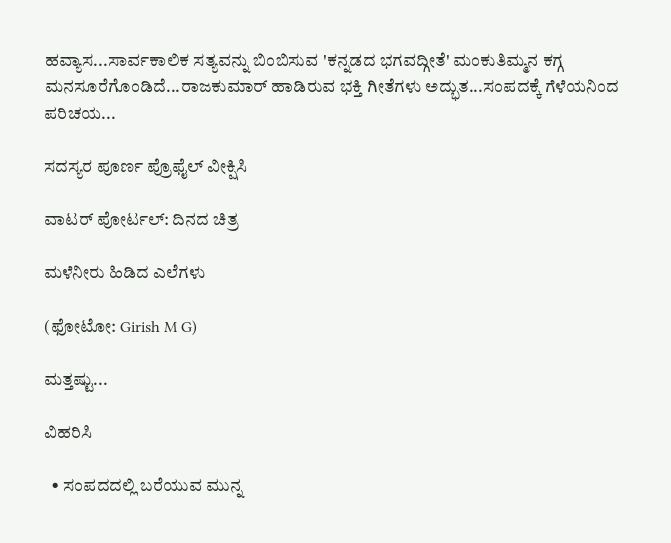ಹವ್ಯಾಸ...ಸಾರ್ವಕಾಲಿಕ ಸತ್ಯವನ್ನು ಬಿಂಬಿಸುವ 'ಕನ್ನಡದ ಭಗವದ್ಗೀತೆ' ಮಂಕುತಿಮ್ಮನ ಕಗ್ಗ ಮನಸೂರೆಗೊಂಡಿದೆ...ರಾಜಕುಮಾರ್ ಹಾಡಿರುವ ಭಕ್ತಿ ಗೀತೆಗಳು ಅದ್ಭುತ...ಸಂಪದಕ್ಕೆ ಗೆಳೆಯನಿಂದ ಪರಿಚಯ...

ಸದಸ್ಯರ ಪೂರ್ಣ ಪ್ರೊಫೈಲ್ ವೀಕ್ಷಿಸಿ

ವಾಟರ್ ಪೋರ್ಟಲ್: ದಿನದ ಚಿತ್ರ

ಮಳೆನೀರು ಹಿಡಿದ ಎಲೆಗಳು

(ಫೋಟೋ: Girish M G)

ಮತ್ತಷ್ಟು...

ವಿಹರಿಸಿ

  • ಸಂಪದದಲ್ಲಿ ಬರೆಯುವ ಮುನ್ನ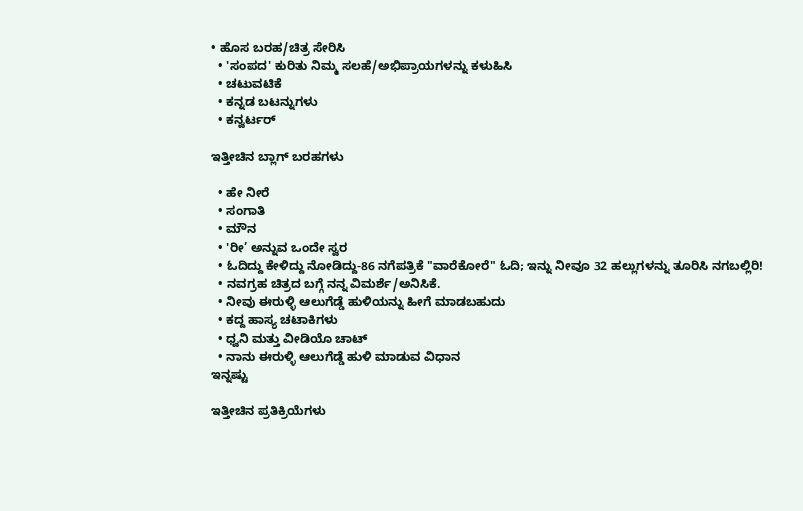• ಹೊಸ ಬರಹ/ಚಿತ್ರ ಸೇರಿಸಿ
  • 'ಸಂಪದ' ಕುರಿತು ನಿಮ್ಮ ಸಲಹೆ/ಅಭಿಪ್ರಾಯಗಳನ್ನು ಕಳುಹಿಸಿ
  • ಚಟುವಟಿಕೆ
  • ಕನ್ನಡ ಬಟನ್ನುಗಳು
  • ಕನ್ವರ್ಟರ್

ಇತ್ತೀಚಿನ ಬ್ಲಾಗ್ ಬರಹಗಳು

  • ಹೇ ನೀರೆ
  • ಸಂಗಾತಿ
  • ಮೌನ
  • 'ರೀ’ ಅನ್ನುವ ಒಂದೇ ಸ್ವರ
  • ಓದಿದ್ದು ಕೇಳಿದ್ದು ನೋಡಿದ್ದು-86 ನಗೆಪತ್ರಿಕೆ "ವಾರೆಕೋರೆ" ಓದಿ; ಇನ್ನು ನೀವೂ 32 ಹಲ್ಲುಗಳನ್ನು ತೂರಿಸಿ ನಗಬಲ್ಲಿರಿ!
  • ನವಗ್ರಹ ಚಿತ್ರದ ಬಗ್ಗೆ ನನ್ನ ವಿಮರ್ಶೆ/ಅನಿಸಿಕೆ.
  • ನೀವು ಈರುಳ್ಳಿ ಆಲುಗೆಡ್ಡೆ ಹುಳಿಯನ್ನು ಹೀಗೆ ಮಾಡಬಹುದು
  • ಕದ್ದ ಹಾಸ್ಯ ಚಟಾಕಿಗಳು
  • ಧ್ವನಿ ಮತ್ತು ವೀಡಿಯೊ ಚಾಟ್
  • ನಾನು ಈರುಳ್ಳಿ ಆಲುಗೆಡ್ಡೆ ಹುಳಿ ಮಾಡುವ ವಿಧಾನ
ಇನ್ನಷ್ಟು

ಇತ್ತೀಚಿನ ಪ್ರತಿಕ್ರಿಯೆಗಳು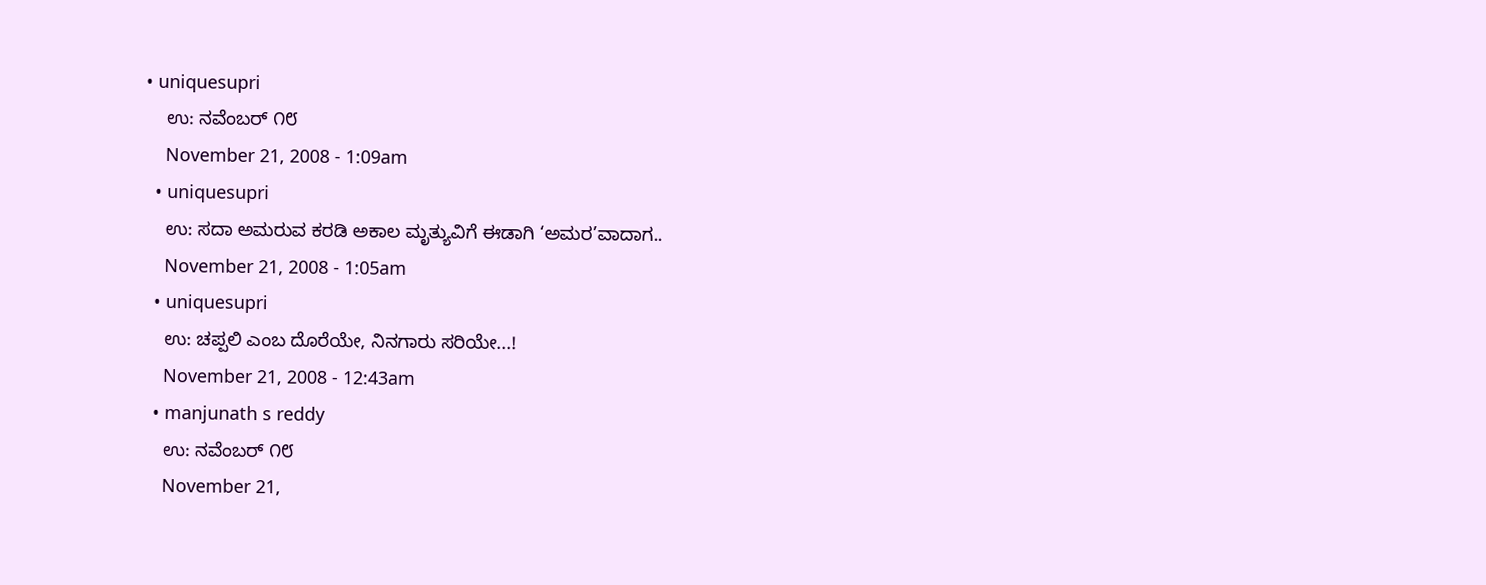• uniquesupri
    ಉ: ನವೆಂಬರ್ ೧೮
    November 21, 2008 - 1:09am
  • uniquesupri
    ಉ: ಸದಾ ಅಮರುವ ಕರಡಿ ಅಕಾಲ ಮೃತ್ಯುವಿಗೆ ಈಡಾಗಿ ‘ಅಮರ’ವಾದಾಗ..
    November 21, 2008 - 1:05am
  • uniquesupri
    ಉ: ಚಪ್ಪಲಿ ಎಂಬ ದೊರೆಯೇ, ನಿನಗಾರು ಸರಿಯೇ...!
    November 21, 2008 - 12:43am
  • manjunath s reddy
    ಉ: ನವೆಂಬರ್ ೧೮
    November 21,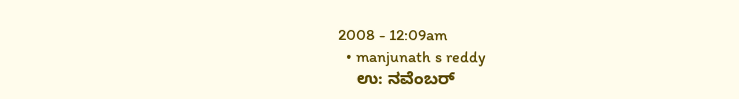2008 - 12:09am
  • manjunath s reddy
    ಉ: ನವೆಂಬರ್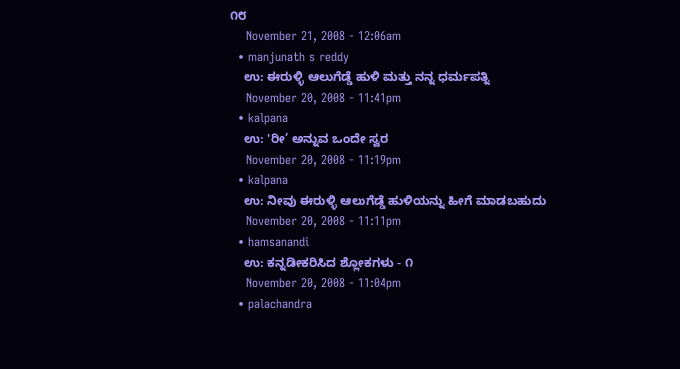೧೮
    November 21, 2008 - 12:06am
  • manjunath s reddy
    ಉ: ಈರುಳ್ಳಿ ಆಲುಗೆಡ್ಡೆ ಹುಳಿ ಮತ್ತು ನನ್ನ ಧರ್ಮಪತ್ನಿ
    November 20, 2008 - 11:41pm
  • kalpana
    ಉ: 'ರೀ’ ಅನ್ನುವ ಒಂದೇ ಸ್ವರ
    November 20, 2008 - 11:19pm
  • kalpana
    ಉ: ನೀವು ಈರುಳ್ಳಿ ಆಲುಗೆಡ್ಡೆ ಹುಳಿಯನ್ನು ಹೀಗೆ ಮಾಡಬಹುದು
    November 20, 2008 - 11:11pm
  • hamsanandi
    ಉ: ಕನ್ನಡೀಕರಿಸಿದ ಶ್ಲೋಕಗಳು - ೧
    November 20, 2008 - 11:04pm
  • palachandra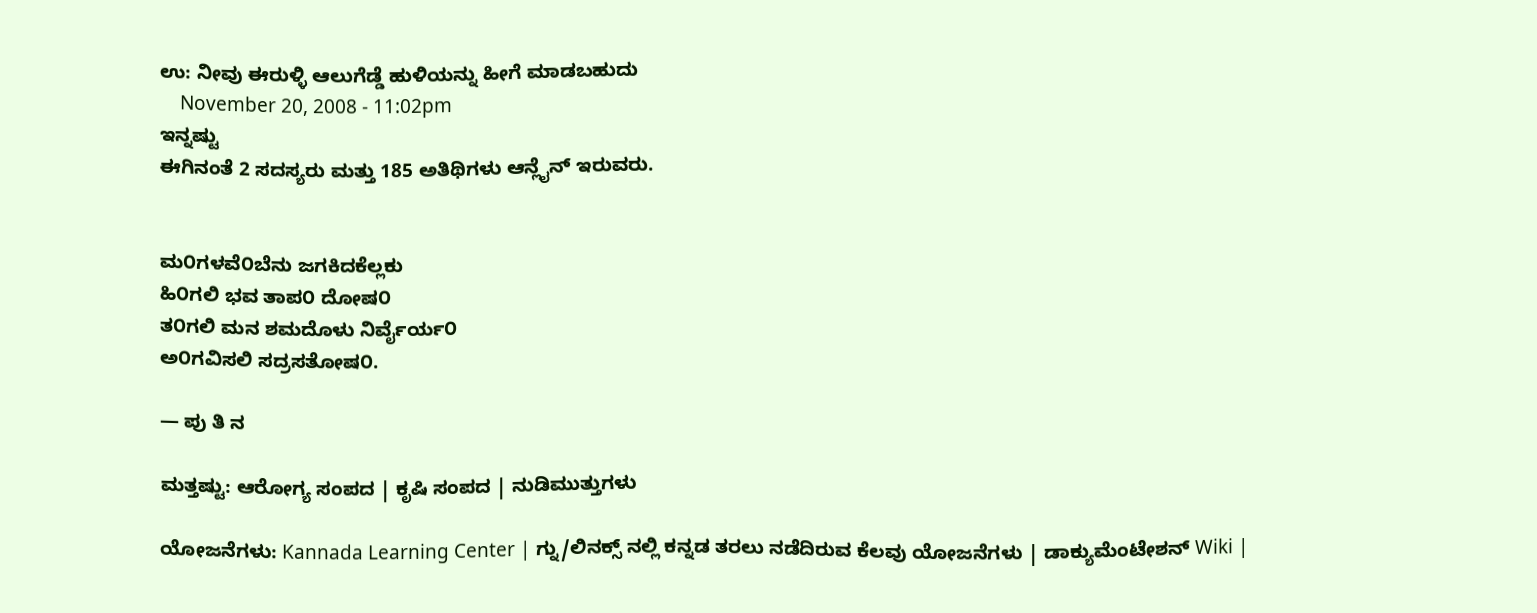ಉ: ನೀವು ಈರುಳ್ಳಿ ಆಲುಗೆಡ್ಡೆ ಹುಳಿಯನ್ನು ಹೀಗೆ ಮಾಡಬಹುದು
    November 20, 2008 - 11:02pm
ಇನ್ನಷ್ಟು
ಈಗಿನಂತೆ 2 ಸದಸ್ಯರು ಮತ್ತು 185 ಅತಿಥಿಗಳು ಆನ್ಲೈನ್ ಇರುವರು.


ಮ೦ಗಳವೆ೦ಬೆನು ಜಗಕಿದಕೆಲ್ಲಕು
ಹಿ೦ಗಲಿ ಭವ ತಾಪ೦ ದೋಷ೦
ತ೦ಗಲಿ ಮನ ಶಮದೊಳು ನಿರ್ವೈರ್ಯ೦
ಅ೦ಗವಿಸಲಿ ಸದ್ರಸತೋಷ೦.

— ಪು ತಿ ನ

ಮತ್ತಷ್ಟು: ಆರೋಗ್ಯ ಸಂಪದ | ಕೃಷಿ ಸಂಪದ | ನುಡಿಮುತ್ತುಗಳು

ಯೋಜನೆಗಳು: Kannada Learning Center | ಗ್ನು/ಲಿನಕ್ಸ್ ನಲ್ಲಿ ಕನ್ನಡ ತರಲು ನಡೆದಿರುವ ಕೆಲವು ಯೋಜನೆಗಳು | ಡಾಕ್ಯುಮೆಂಟೇಶನ್ Wiki |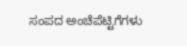ಸಂಪದ ಅಂಚೆಪೆಟ್ಟಿಗೆಗಳು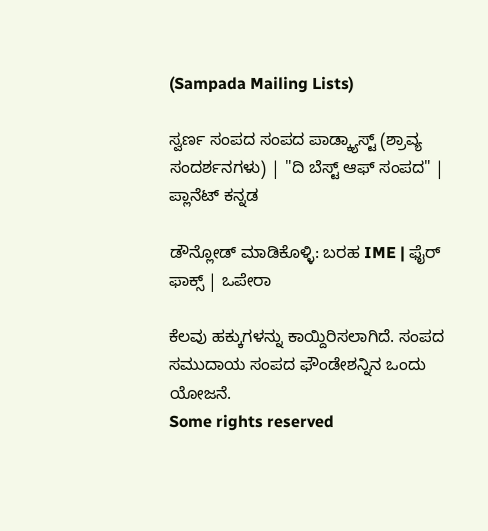(Sampada Mailing Lists)

ಸ್ವರ್ಣ ಸಂಪದ ಸಂಪದ ಪಾಡ್ಕ್ಯಾಸ್ಟ್ (ಶ್ರಾವ್ಯ ಸಂದರ್ಶನಗಳು) | "ದಿ ಬೆಸ್ಟ್ ಆಫ್ ಸಂಪದ" | ಪ್ಲಾನೆಟ್ ಕನ್ನಡ

ಡೌನ್ಲೋಡ್ ಮಾಡಿಕೊಳ್ಳಿ: ಬರಹ IME | ಫೈರ್ ಫಾಕ್ಸ್ | ಒಪೇರಾ

ಕೆಲವು ಹಕ್ಕುಗಳನ್ನು ಕಾಯ್ದಿರಿಸಲಾಗಿದೆ. ಸಂಪದ ಸಮುದಾಯ ಸಂಪದ ಫೌಂಡೇಶನ್ನಿನ ಒಂದು ಯೋಜನೆ.
Some rights reserved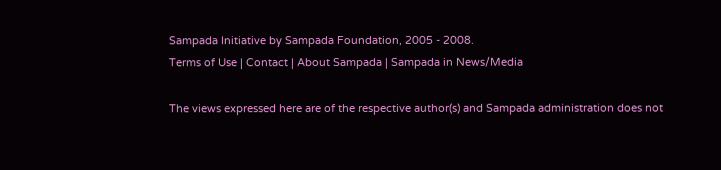Sampada Initiative by Sampada Foundation, 2005 - 2008.
Terms of Use | Contact | About Sampada | Sampada in News/Media

The views expressed here are of the respective author(s) and Sampada administration does not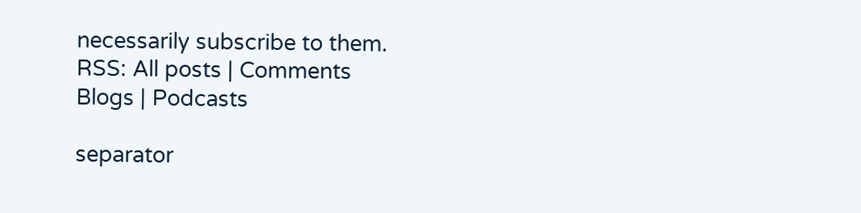necessarily subscribe to them.
RSS: All posts | Comments
Blogs | Podcasts

separator